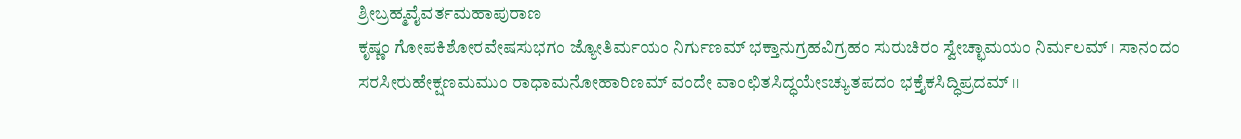ಶ್ರೀಬ್ರಹ್ಮವೈವರ್ತಮಹಾಪುರಾಣ
ಕೃಷ್ಣಂ ಗೋಪಕಿಶೋರವೇಷಸುಭಗಂ ಜ್ಯೋತಿರ್ಮಯಂ ನಿರ್ಗುಣಮ್ ಭಕ್ತಾನುಗ್ರಹವಿಗ್ರಹಂ ಸುರುಚಿರಂ ಸ್ವೇಚ್ಛಾಮಯಂ ನಿರ್ಮಲಮ್ । ಸಾನಂದಂ ಸರಸೀರುಹೇಕ್ಷಣಮಮುಂ ರಾಧಾಮನೋಹಾರಿಣಮ್ ವಂದೇ ವಾಂಛಿತಸಿದ್ಧಯೇಽಚ್ಯುತಪದಂ ಭಕ್ತೈಕಸಿದ್ಧಿಪ್ರದಮ್ ।।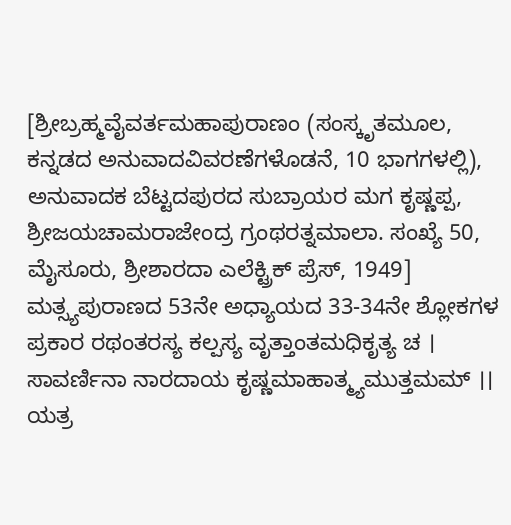[ಶ್ರೀಬ್ರಹ್ಮವೈವರ್ತಮಹಾಪುರಾಣಂ (ಸಂಸ್ಕೃತಮೂಲ, ಕನ್ನಡದ ಅನುವಾದವಿವರಣೆಗಳೊಡನೆ, 10 ಭಾಗಗಳಲ್ಲಿ), ಅನುವಾದಕ ಬೆಟ್ಟದಪುರದ ಸುಬ್ರಾಯರ ಮಗ ಕೃಷ್ಣಪ್ಪ, ಶ್ರೀಜಯಚಾಮರಾಜೇಂದ್ರ ಗ್ರಂಥರತ್ನಮಾಲಾ. ಸಂಖ್ಯೆ 50, ಮೈಸೂರು, ಶ್ರೀಶಾರದಾ ಎಲೆಕ್ಟ್ರಿಕ್ ಪ್ರೆಸ್, 1949]
ಮತ್ಸ್ಯಪುರಾಣದ 53ನೇ ಅಧ್ಯಾಯದ 33-34ನೇ ಶ್ಲೋಕಗಳ ಪ್ರಕಾರ ರಥಂತರಸ್ಯ ಕಲ್ಪಸ್ಯ ವೃತ್ತಾಂತಮಧಿಕೃತ್ಯ ಚ । ಸಾವರ್ಣಿನಾ ನಾರದಾಯ ಕೃಷ್ಣಮಾಹಾತ್ಮ್ಯಮುತ್ತಮಮ್ ।। ಯತ್ರ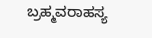ಬ್ರಹ್ಮವರಾಹಸ್ಯ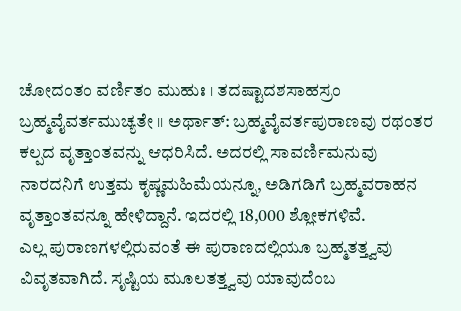ಚೋದಂತಂ ವರ್ಣಿತಂ ಮುಹುಃ । ತದಷ್ಟಾದಶಸಾಹಸ್ರಂ ಬ್ರಹ್ಮವೈವರ್ತಮುಚ್ಯತೇ ।। ಅರ್ಥಾತ್: ಬ್ರಹ್ಮವೈವರ್ತಪುರಾಣವು ರಥಂತರ ಕಲ್ಪದ ವೃತ್ತಾಂತವನ್ನು ಆಧರಿಸಿದೆ. ಅದರಲ್ಲಿ ಸಾವರ್ಣಿಮನುವು ನಾರದನಿಗೆ ಉತ್ತಮ ಕೃಷ್ಣಮಹಿಮೆಯನ್ನೂ, ಅಡಿಗಡಿಗೆ ಬ್ರಹ್ಮವರಾಹನ ವೃತ್ತಾಂತವನ್ನೂ ಹೇಳಿದ್ದಾನೆ. ಇದರಲ್ಲಿ 18,000 ಶ್ಲೋಕಗಳಿವೆ.
ಎಲ್ಲ ಪುರಾಣಗಳಲ್ಲಿರುವಂತೆ ಈ ಪುರಾಣದಲ್ಲಿಯೂ ಬ್ರಹ್ಮತತ್ತ್ವವು ವಿವೃತವಾಗಿದೆ. ಸೃಷ್ಟಿಯ ಮೂಲತತ್ತ್ವವು ಯಾವುದೆಂಬ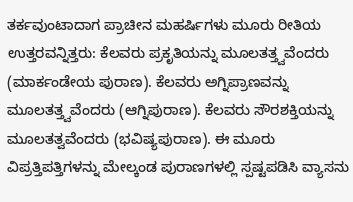ತರ್ಕವುಂಟಾದಾಗ ಪ್ರಾಚೀನ ಮಹರ್ಷಿಗಳು ಮೂರು ರೀತಿಯ ಉತ್ತರವನ್ನಿತ್ತರು: ಕೆಲವರು ಪ್ರಕೃತಿಯನ್ನು ಮೂಲತತ್ತ್ವವೆಂದರು (ಮಾರ್ಕಂಡೇಯ ಪುರಾಣ). ಕೆಲವರು ಅಗ್ನಿಪ್ರಾಣವನ್ನು ಮೂಲತತ್ತ್ವವೆಂದರು (ಆಗ್ನಿಪುರಾಣ). ಕೆಲವರು ಸೌರಶಕ್ತಿಯನ್ನು ಮೂಲತತ್ವವೆಂದರು (ಭವಿಷ್ಯಪುರಾಣ). ಈ ಮೂರು ವಿಪ್ರತ್ತಿಪತ್ತಿಗಳನ್ನು ಮೇಲ್ಕಂಡ ಪುರಾಣಗಳಲ್ಲಿ ಸ್ಪಷ್ಟಪಡಿಸಿ ವ್ಯಾಸನು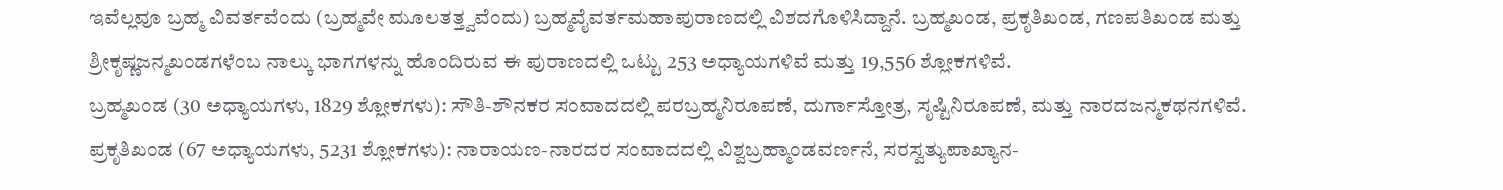ಇವೆಲ್ಲವೂ ಬ್ರಹ್ಮ ವಿವರ್ತವೆಂದು (ಬ್ರಹ್ಮವೇ ಮೂಲತತ್ತ್ವವೆಂದು) ಬ್ರಹ್ಮವೈವರ್ತಮಹಾಪುರಾಣದಲ್ಲಿ ವಿಶದಗೊಳಿಸಿದ್ದಾನೆ. ಬ್ರಹ್ಮಖಂಡ, ಪ್ರಕೃತಿಖಂಡ, ಗಣಪತಿಖಂಡ ಮತ್ತು ಶ್ರೀಕೃಷ್ಣಜನ್ಮಖಂಡಗಳೆಂಬ ನಾಲ್ಕು ಭಾಗಗಳನ್ನು ಹೊಂದಿರುವ ಈ ಪುರಾಣದಲ್ಲಿ ಒಟ್ಟು 253 ಅಧ್ಯಾಯಗಳಿವೆ ಮತ್ತು 19,556 ಶ್ಲೋಕಗಳಿವೆ.
ಬ್ರಹ್ಮಖಂಡ (30 ಅಧ್ಯಾಯಗಳು, 1829 ಶ್ಲೋಕಗಳು): ಸೌತಿ-ಶೌನಕರ ಸಂವಾದದಲ್ಲಿ ಪರಬ್ರಹ್ಮನಿರೂಪಣೆ, ದುರ್ಗಾಸ್ತೋತ್ರ, ಸೃಷ್ಟಿನಿರೂಪಣೆ, ಮತ್ತು ನಾರದಜನ್ಮಕಥನಗಳಿವೆ.
ಪ್ರಕೃತಿಖಂಡ (67 ಅಧ್ಯಾಯಗಳು, 5231 ಶ್ಲೋಕಗಳು): ನಾರಾಯಣ-ನಾರದರ ಸಂವಾದದಲ್ಲಿ ವಿಶ್ವಬ್ರಹ್ಮಾಂಡವರ್ಣನೆ, ಸರಸ್ವತ್ಯುಪಾಖ್ಯಾನ-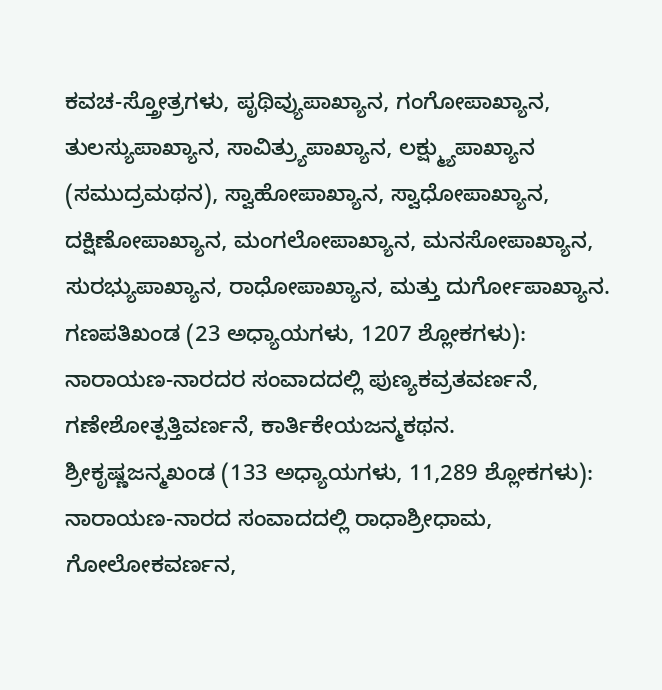ಕವಚ-ಸ್ತ್ರೋತ್ರಗಳು, ಪೃಥಿವ್ಯುಪಾಖ್ಯಾನ, ಗಂಗೋಪಾಖ್ಯಾನ, ತುಲಸ್ಯುಪಾಖ್ಯಾನ, ಸಾವಿತ್ರ್ಯುಪಾಖ್ಯಾನ, ಲಕ್ಷ್ಮ್ಯುಪಾಖ್ಯಾನ (ಸಮುದ್ರಮಥನ), ಸ್ವಾಹೋಪಾಖ್ಯಾನ, ಸ್ವಾಧೋಪಾಖ್ಯಾನ, ದಕ್ಷಿಣೋಪಾಖ್ಯಾನ, ಮಂಗಲೋಪಾಖ್ಯಾನ, ಮನಸೋಪಾಖ್ಯಾನ, ಸುರಭ್ಯುಪಾಖ್ಯಾನ, ರಾಧೋಪಾಖ್ಯಾನ, ಮತ್ತು ದುರ್ಗೋಪಾಖ್ಯಾನ.
ಗಣಪತಿಖಂಡ (23 ಅಧ್ಯಾಯಗಳು, 1207 ಶ್ಲೋಕಗಳು): ನಾರಾಯಣ-ನಾರದರ ಸಂವಾದದಲ್ಲಿ ಪುಣ್ಯಕವ್ರತವರ್ಣನೆ, ಗಣೇಶೋತ್ಪತ್ತಿವರ್ಣನೆ, ಕಾರ್ತಿಕೇಯಜನ್ಮಕಥನ.
ಶ್ರೀಕೃಷ್ಣಜನ್ಮಖಂಡ (133 ಅಧ್ಯಾಯಗಳು, 11,289 ಶ್ಲೋಕಗಳು): ನಾರಾಯಣ-ನಾರದ ಸಂವಾದದಲ್ಲಿ ರಾಧಾಶ್ರೀಧಾಮ, ಗೋಲೋಕವರ್ಣನ,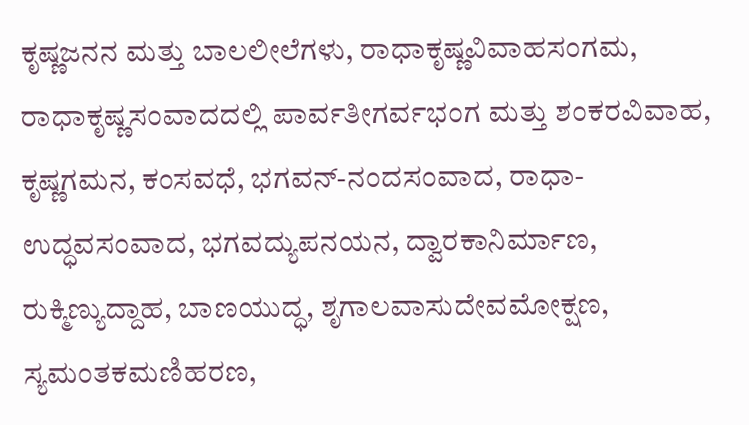ಕೃಷ್ಣಜನನ ಮತ್ತು ಬಾಲಲೀಲೆಗಳು, ರಾಧಾಕೃಷ್ಣವಿವಾಹಸಂಗಮ, ರಾಧಾಕೃಷ್ಣಸಂವಾದದಲ್ಲಿ ಪಾರ್ವತೀಗರ್ವಭಂಗ ಮತ್ತು ಶಂಕರವಿವಾಹ, ಕೃಷ್ಣಗಮನ, ಕಂಸವಧೆ, ಭಗವನ್-ನಂದಸಂವಾದ, ರಾಧಾ-ಉದ್ಧವಸಂವಾದ, ಭಗವದ್ಯುಪನಯನ, ದ್ವಾರಕಾನಿರ್ಮಾಣ, ರುಕ್ಮಿಣ್ಯುದ್ದಾಹ, ಬಾಣಯುದ್ಧ, ಶೃಗಾಲವಾಸುದೇವಮೋಕ್ಷಣ, ಸ್ಯಮಂತಕಮಣಿಹರಣ,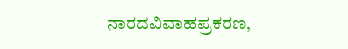ನಾರದವಿವಾಹಪ್ರಕರಣ,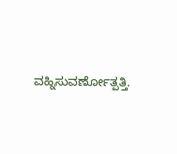ವಹ್ನಿಸುವರ್ಣೋತ್ಪತ್ತಿ.